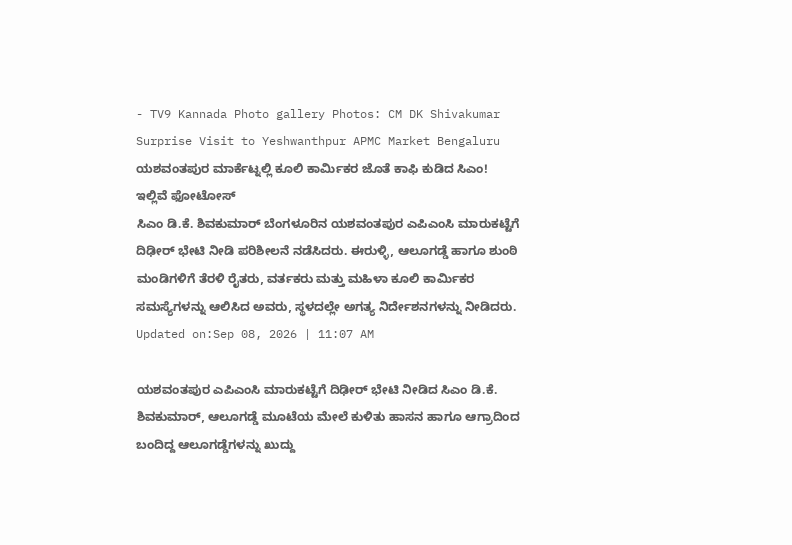- TV9 Kannada Photo gallery Photos: CM DK Shivakumar Surprise Visit to Yeshwanthpur APMC Market Bengaluru
ಯಶವಂತಪುರ ಮಾರ್ಕೆಟ್ನಲ್ಲಿ ಕೂಲಿ ಕಾರ್ಮಿಕರ ಜೊತೆ ಕಾಫಿ ಕುಡಿದ ಸಿಎಂ! ಇಲ್ಲಿವೆ ಫೋಟೋಸ್
ಸಿಎಂ ಡಿ.ಕೆ. ಶಿವಕುಮಾರ್ ಬೆಂಗಳೂರಿನ ಯಶವಂತಪುರ ಎಪಿಎಂಸಿ ಮಾರುಕಟ್ಟೆಗೆ ದಿಢೀರ್ ಭೇಟಿ ನೀಡಿ ಪರಿಶೀಲನೆ ನಡೆಸಿದರು. ಈರುಳ್ಳಿ, ಆಲೂಗಡ್ಡೆ ಹಾಗೂ ಶುಂಠಿ ಮಂಡಿಗಳಿಗೆ ತೆರಳಿ ರೈತರು, ವರ್ತಕರು ಮತ್ತು ಮಹಿಳಾ ಕೂಲಿ ಕಾರ್ಮಿಕರ ಸಮಸ್ಯೆಗಳನ್ನು ಆಲಿಸಿದ ಅವರು, ಸ್ಥಳದಲ್ಲೇ ಅಗತ್ಯ ನಿರ್ದೇಶನಗಳನ್ನು ನೀಡಿದರು.
Updated on:Sep 08, 2026 | 11:07 AM

ಯಶವಂತಪುರ ಎಪಿಎಂಸಿ ಮಾರುಕಟ್ಟೆಗೆ ದಿಢೀರ್ ಭೇಟಿ ನೀಡಿದ ಸಿಎಂ ಡಿ.ಕೆ. ಶಿವಕುಮಾರ್, ಆಲೂಗಡ್ಡೆ ಮೂಟೆಯ ಮೇಲೆ ಕುಳಿತು ಹಾಸನ ಹಾಗೂ ಆಗ್ರಾದಿಂದ ಬಂದಿದ್ದ ಆಲೂಗಡ್ಡೆಗಳನ್ನು ಖುದ್ದು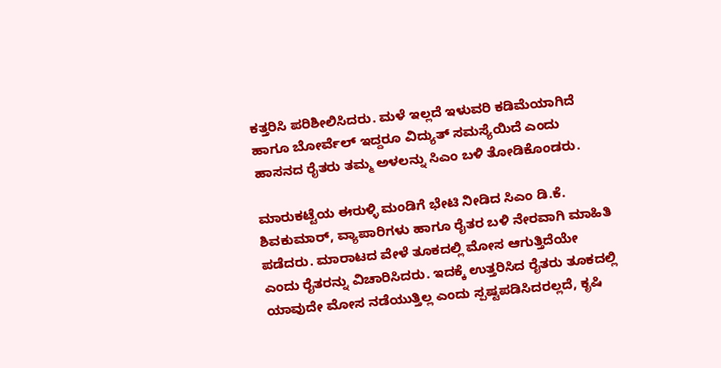ಕತ್ತರಿಸಿ ಪರಿಶೀಲಿಸಿದರು. ಮಳೆ ಇಲ್ಲದೆ ಇಳುವರಿ ಕಡಿಮೆಯಾಗಿದೆ ಹಾಗೂ ಬೋರ್ವೆಲ್ ಇದ್ದರೂ ವಿದ್ಯುತ್ ಸಮಸ್ಯೆಯಿದೆ ಎಂದು ಹಾಸನದ ರೈತರು ತಮ್ಮ ಅಳಲನ್ನು ಸಿಎಂ ಬಳಿ ತೋಡಿಕೊಂಡರು.

ಮಾರುಕಟ್ಟೆಯ ಈರುಳ್ಳಿ ಮಂಡಿಗೆ ಭೇಟಿ ನೀಡಿದ ಸಿಎಂ ಡಿ.ಕೆ. ಶಿವಕುಮಾರ್, ವ್ಯಾಪಾರಿಗಳು ಹಾಗೂ ರೈತರ ಬಳಿ ನೇರವಾಗಿ ಮಾಹಿತಿ ಪಡೆದರು. ಮಾರಾಟದ ವೇಳೆ ತೂಕದಲ್ಲಿ ಮೋಸ ಆಗುತ್ತಿದೆಯೇ ಎಂದು ರೈತರನ್ನು ವಿಚಾರಿಸಿದರು. ಇದಕ್ಕೆ ಉತ್ತರಿಸಿದ ರೈತರು ತೂಕದಲ್ಲಿ ಯಾವುದೇ ಮೋಸ ನಡೆಯುತ್ತಿಲ್ಲ ಎಂದು ಸ್ಪಷ್ಟಪಡಿಸಿದರಲ್ಲದೆ, ಕೃಷಿ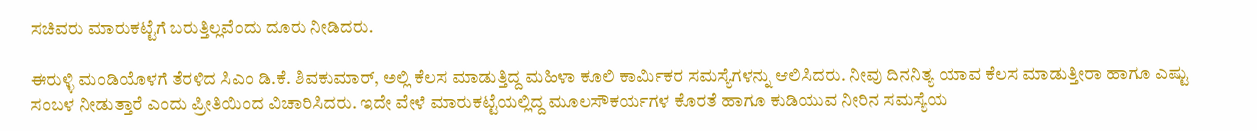ಸಚಿವರು ಮಾರುಕಟ್ಟೆಗೆ ಬರುತ್ತಿಲ್ಲವೆಂದು ದೂರು ನೀಡಿದರು.

ಈರುಳ್ಳಿ ಮಂಡಿಯೊಳಗೆ ತೆರಳಿದ ಸಿಎಂ ಡಿ.ಕೆ. ಶಿವಕುಮಾರ್, ಅಲ್ಲಿ ಕೆಲಸ ಮಾಡುತ್ತಿದ್ದ ಮಹಿಳಾ ಕೂಲಿ ಕಾರ್ಮಿಕರ ಸಮಸ್ಯೆಗಳನ್ನು ಆಲಿಸಿದರು. ನೀವು ದಿನನಿತ್ಯ ಯಾವ ಕೆಲಸ ಮಾಡುತ್ತೀರಾ ಹಾಗೂ ಎಷ್ಟು ಸಂಬಳ ನೀಡುತ್ತಾರೆ ಎಂದು ಪ್ರೀತಿಯಿಂದ ವಿಚಾರಿಸಿದರು. ಇದೇ ವೇಳೆ ಮಾರುಕಟ್ಟೆಯಲ್ಲಿದ್ದ ಮೂಲಸೌಕರ್ಯಗಳ ಕೊರತೆ ಹಾಗೂ ಕುಡಿಯುವ ನೀರಿನ ಸಮಸ್ಯೆಯ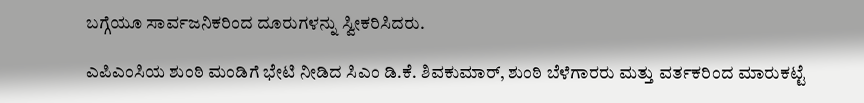ಬಗ್ಗೆಯೂ ಸಾರ್ವಜನಿಕರಿಂದ ದೂರುಗಳನ್ನು ಸ್ವೀಕರಿಸಿದರು.

ಎಪಿಎಂಸಿಯ ಶುಂಠಿ ಮಂಡಿಗೆ ಭೇಟಿ ನೀಡಿದ ಸಿಎಂ ಡಿ.ಕೆ. ಶಿವಕುಮಾರ್, ಶುಂಠಿ ಬೆಳೆಗಾರರು ಮತ್ತು ವರ್ತಕರಿಂದ ಮಾರುಕಟ್ಟೆ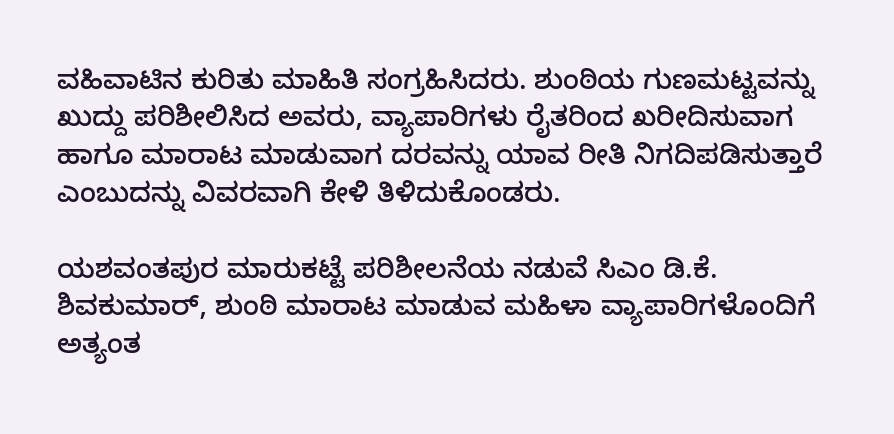ವಹಿವಾಟಿನ ಕುರಿತು ಮಾಹಿತಿ ಸಂಗ್ರಹಿಸಿದರು. ಶುಂಠಿಯ ಗುಣಮಟ್ಟವನ್ನು ಖುದ್ದು ಪರಿಶೀಲಿಸಿದ ಅವರು, ವ್ಯಾಪಾರಿಗಳು ರೈತರಿಂದ ಖರೀದಿಸುವಾಗ ಹಾಗೂ ಮಾರಾಟ ಮಾಡುವಾಗ ದರವನ್ನು ಯಾವ ರೀತಿ ನಿಗದಿಪಡಿಸುತ್ತಾರೆ ಎಂಬುದನ್ನು ವಿವರವಾಗಿ ಕೇಳಿ ತಿಳಿದುಕೊಂಡರು.

ಯಶವಂತಪುರ ಮಾರುಕಟ್ಟೆ ಪರಿಶೀಲನೆಯ ನಡುವೆ ಸಿಎಂ ಡಿ.ಕೆ. ಶಿವಕುಮಾರ್, ಶುಂಠಿ ಮಾರಾಟ ಮಾಡುವ ಮಹಿಳಾ ವ್ಯಾಪಾರಿಗಳೊಂದಿಗೆ ಅತ್ಯಂತ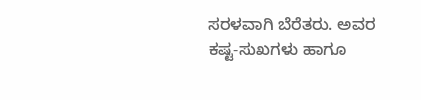ಸರಳವಾಗಿ ಬೆರೆತರು. ಅವರ ಕಷ್ಟ-ಸುಖಗಳು ಹಾಗೂ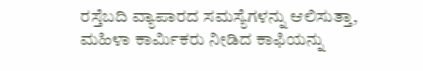ರಸ್ತೆಬದಿ ವ್ಯಾಪಾರದ ಸಮಸ್ಯೆಗಳನ್ನು ಆಲಿಸುತ್ತಾ, ಮಹಿಳಾ ಕಾರ್ಮಿಕರು ನೀಡಿದ ಕಾಫಿಯನ್ನು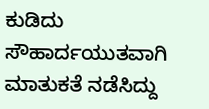ಕುಡಿದು ಸೌಹಾರ್ದಯುತವಾಗಿ ಮಾತುಕತೆ ನಡೆಸಿದ್ದು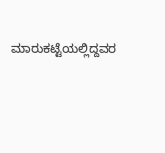ಮಾರುಕಟ್ಟೆಯಲ್ಲಿದ್ದವರ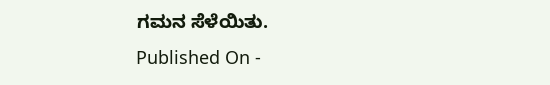ಗಮನ ಸೆಳೆಯಿತು.
Published On -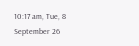10:17 am, Tue, 8 September 26